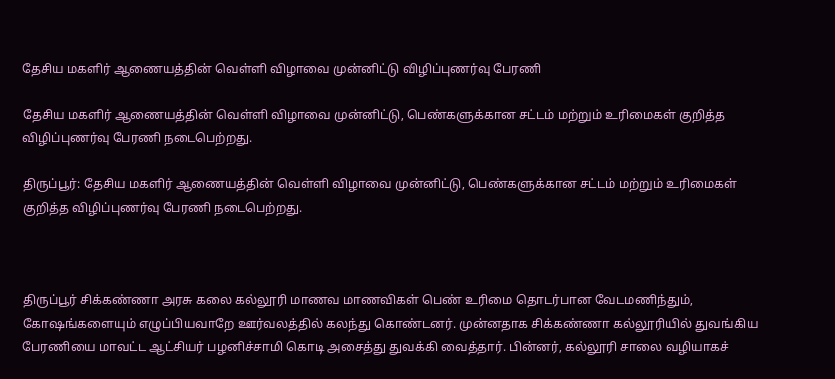தேசிய மகளிர் ஆணையத்தின் வெள்ளி விழாவை முன்னிட்டு விழிப்புணர்வு பேரணி

தேசிய மகளிர் ஆணையத்தின் வெள்ளி விழாவை முன்னிட்டு, பெண்களுக்கான சட்டம் மற்றும் உரிமைகள் குறித்த விழிப்புணர்வு பேரணி நடைபெற்றது.

திருப்பூர்: தேசிய மகளிர் ஆணையத்தின் வெள்ளி விழாவை முன்னிட்டு, பெண்களுக்கான சட்டம் மற்றும் உரிமைகள் குறித்த விழிப்புணர்வு பேரணி நடைபெற்றது.



திருப்பூர் சிக்கண்ணா அரசு கலை கல்லூரி மாணவ மாணவிகள் பெண் உரிமை தொடர்பான வேடமணிந்தும், கோஷங்களையும் எழுப்பியவாறே ஊர்வலத்தில் கலந்து கொண்டனர். முன்னதாக சிக்கண்ணா கல்லூரியில் துவங்கிய பேரணியை மாவட்ட ஆட்சியர் பழனிச்சாமி கொடி அசைத்து துவக்கி வைத்தார். பின்னர், கல்லூரி சாலை வழியாகச்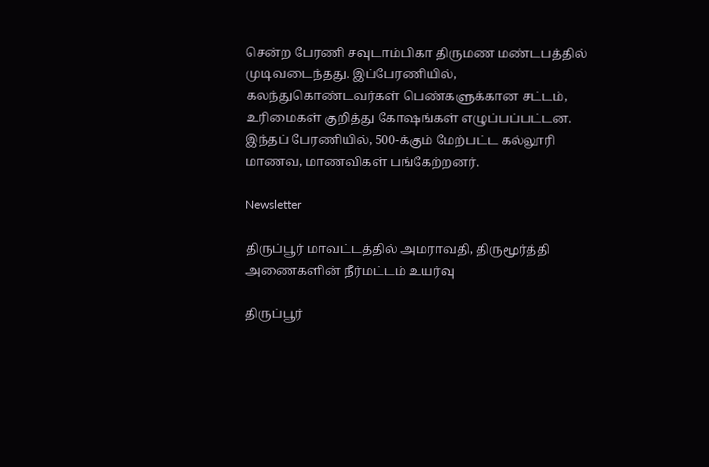சென்ற பேரணி சவுடாம்பிகா திருமண மண்டபத்தில் முடிவடைந்தது. இப்பேரணியில், கலந்துகொண்டவர்கள் பெண்களுக்கான சட்டம், உரிமைகள் குறித்து கோஷங்கள் எழுப்பப்பட்டன. இந்தப் பேரணியில், 500-க்கும் மேற்பட்ட கல்லூரி மாணவ, மாணவிகள் பங்கேற்றனர்.

Newsletter

திருப்பூர் மாவட்டத்தில் அமராவதி, திருமூர்த்தி அணைகளின் நீர்மட்டம் உயர்வு

திருப்பூர்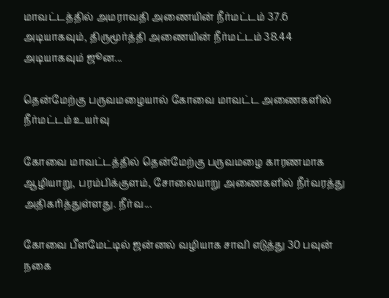மாவட்டத்தில் அமராவதி அணையின் நீர்மட்டம் 37.6 அடியாகவும், திருமூர்த்தி அணையின் நீர்மட்டம் 38.44 அடியாகவும் ஜூன...

தென்மேற்கு பருவமழையால் கோவை மாவட்ட அணைகளில் நீர்மட்டம் உயர்வு

கோவை மாவட்டத்தில் தென்மேற்கு பருவமழை காரணமாக ஆழியாறு, பரம்பிக்குளம், சோலையாறு அணைகளில் நீர்வரத்து அதிகரித்துள்ளது. நீர்வ...

கோவை பீளமேட்டில் ஜன்னல் வழியாக சாவி எடுத்து 30 பவுன் நகை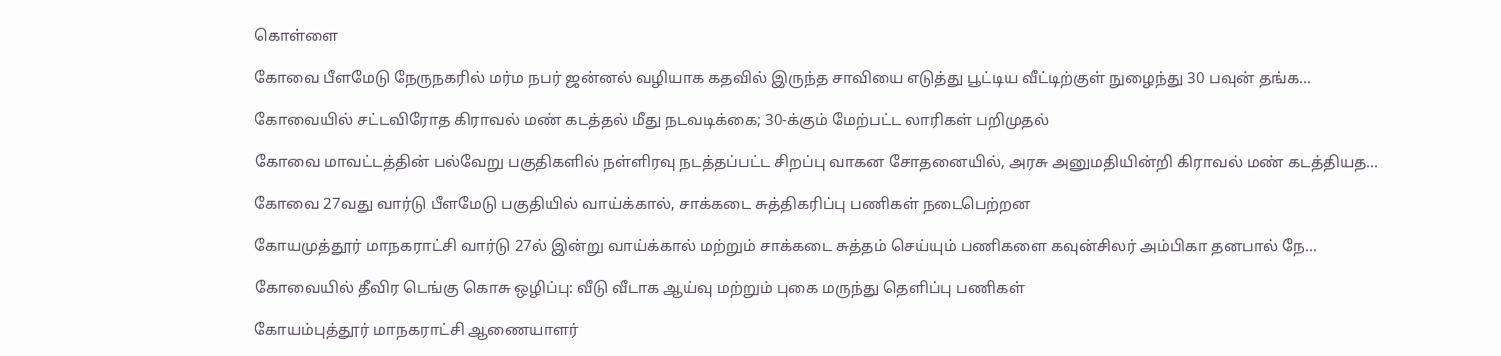கொள்ளை

கோவை பீளமேடு நேருநகரில் மர்ம நபர் ஜன்னல் வழியாக கதவில் இருந்த சாவியை எடுத்து பூட்டிய வீட்டிற்குள் நுழைந்து 30 பவுன் தங்க...

கோவையில் சட்டவிரோத கிராவல் மண் கடத்தல் மீது நடவடிக்கை; 30-க்கும் மேற்பட்ட லாரிகள் பறிமுதல்

கோவை மாவட்டத்தின் பல்வேறு பகுதிகளில் நள்ளிரவு நடத்தப்பட்ட சிறப்பு வாகன சோதனையில், அரசு அனுமதியின்றி கிராவல் மண் கடத்தியத...

கோவை 27வது வார்டு பீளமேடு பகுதியில் வாய்க்கால், சாக்கடை சுத்திகரிப்பு பணிகள் நடைபெற்றன

கோயமுத்தூர் மாநகராட்சி வார்டு 27ல் இன்று வாய்க்கால் மற்றும் சாக்கடை சுத்தம் செய்யும் பணிகளை கவுன்சிலர் அம்பிகா தனபால் நே...

கோவையில் தீவிர டெங்கு கொசு ஒழிப்பு: வீடு வீடாக ஆய்வு மற்றும் புகை மருந்து தெளிப்பு பணிகள்

கோயம்புத்தூர் மாநகராட்சி ஆணையாளர்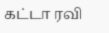கட்டா ரவி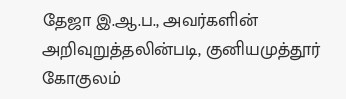தேஜா இ.ஆ.ப., அவர்களின் அறிவுறுத்தலின்படி, குனியமுத்தூர் கோகுலம்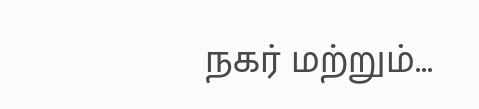நகர் மற்றும்...